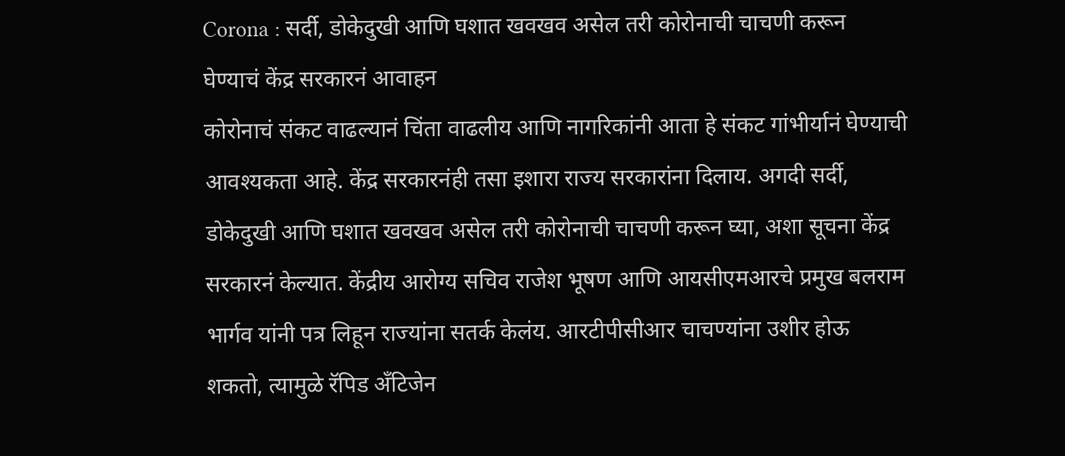Corona : सर्दी, डोकेदुखी आणि घशात खवखव असेल तरी कोरोनाची चाचणी करून घेण्याचं केंद्र सरकारनं आवाहन
कोरोनाचं संकट वाढल्यानं चिंता वाढलीय आणि नागरिकांनी आता हे संकट गांभीर्यानं घेण्याची आवश्यकता आहे. केंद्र सरकारनंही तसा इशारा राज्य सरकारांना दिलाय. अगदी सर्दी, डोकेदुखी आणि घशात खवखव असेल तरी कोरोनाची चाचणी करून घ्या, अशा सूचना केंद्र सरकारनं केल्यात. केंद्रीय आरोग्य सचिव राजेश भूषण आणि आयसीएमआरचे प्रमुख बलराम भार्गव यांनी पत्र लिहून राज्यांना सतर्क केलंय. आरटीपीसीआर चाचण्यांना उशीर होऊ शकतो, त्यामुळे रॅपिड अँटिजेन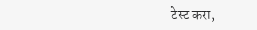टेस्ट करा,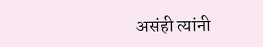असंही त्यांनी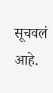सूचवलं आहे.